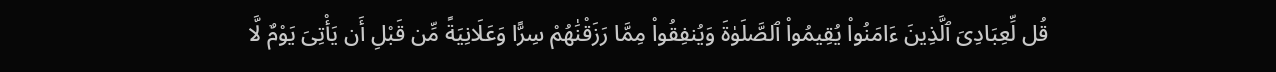قُل لِّعِبَادِىَ ٱلَّذِينَ ءَامَنُوا۟ يُقِيمُوا۟ ٱلصَّلَوٰةَ وَيُنفِقُوا۟ مِمَّا رَزَقْنَٰهُمْ سِرًّا وَعَلَانِيَةً مِّن قَبْلِ أَن يَأْتِىَ يَوْمٌ لَّا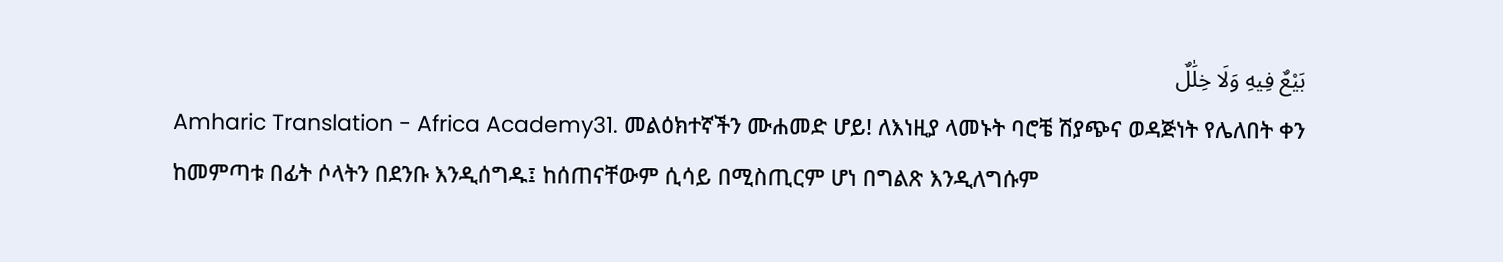بَيْعٌ فِيهِ وَلَا خِلَٰلٌ
Amharic Translation - Africa Academy31. መልዕክተኛችን ሙሐመድ ሆይ! ለእነዚያ ላመኑት ባሮቼ ሽያጭና ወዳጅነት የሌለበት ቀን ከመምጣቱ በፊት ሶላትን በደንቡ እንዲሰግዱ፤ ከሰጠናቸውም ሲሳይ በሚስጢርም ሆነ በግልጽ እንዲለግሱም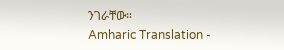ንገራቸው።
Amharic Translation -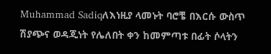Muhammad Sadiqለእነዚያ ላመኑት ባሮቼ በእርሱ ውስጥ ሽያጭና ወዳጂነት የሌለበት ቀን ከመምጣቱ በፊት ሶላትን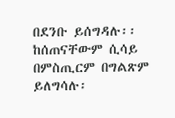በደንቡ ይሰግዳሉ፡፡ ከሰጠናቸውም ሲሳይ በምስጢርም በግልጽም ይለግሳሉ፡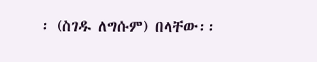፡ (ስገዱ ለግሱም) በላቸው፡፡